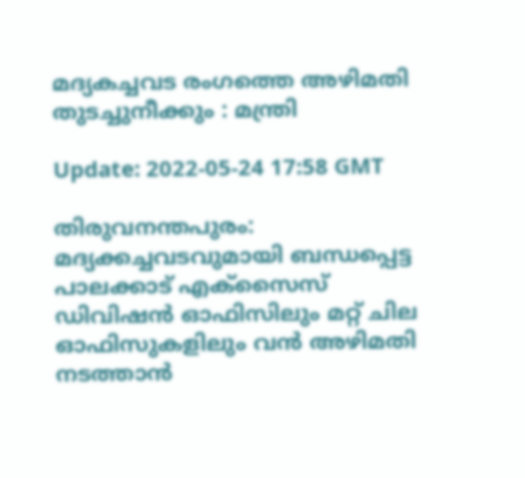മദ്യകച്ചവട രംഗത്തെ അഴിമതി തുടച്ചുനീക്കും : മന്ത്രി

Update: 2022-05-24 17:58 GMT

തിരുവനന്തപുരം: മദ്യക്കച്ചവടവുമായി ബന്ധപ്പെട്ട പാലക്കാട് എക്‌സൈസ് ഡിവിഷന്‍ ഓഫിസിലും മറ്റ് ചില ഓഫിസുകളിലും വന്‍ അഴിമതി നടത്താന്‍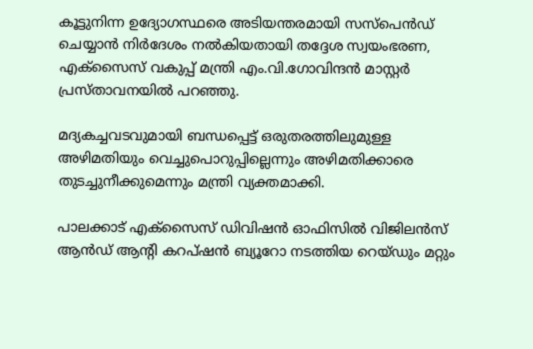കൂട്ടുനിന്ന ഉദ്യോഗസ്ഥരെ അടിയന്തരമായി സസ്‌പെന്‍ഡ് ചെയ്യാന്‍ നിര്‍ദേശം നല്‍കിയതായി തദ്ദേശ സ്വയംഭരണ, എക്‌സൈസ് വകുപ്പ് മന്ത്രി എം.വി.ഗോവിന്ദന്‍ മാസ്റ്റര്‍ പ്രസ്താവനയില്‍ പറഞ്ഞു.

മദ്യകച്ചവടവുമായി ബന്ധപ്പെട്ട് ഒരുതരത്തിലുമുള്ള അഴിമതിയും വെച്ചുപൊറുപ്പില്ലെന്നും അഴിമതിക്കാരെ തുടച്ചുനീക്കുമെന്നും മന്ത്രി വ്യക്തമാക്കി.

പാലക്കാട് എക്‌സൈസ് ഡിവിഷന്‍ ഓഫിസില്‍ വിജിലന്‍സ് ആന്‍ഡ് ആന്റി കറപ്ഷന്‍ ബ്യൂറോ നടത്തിയ റെയ്ഡും മറ്റും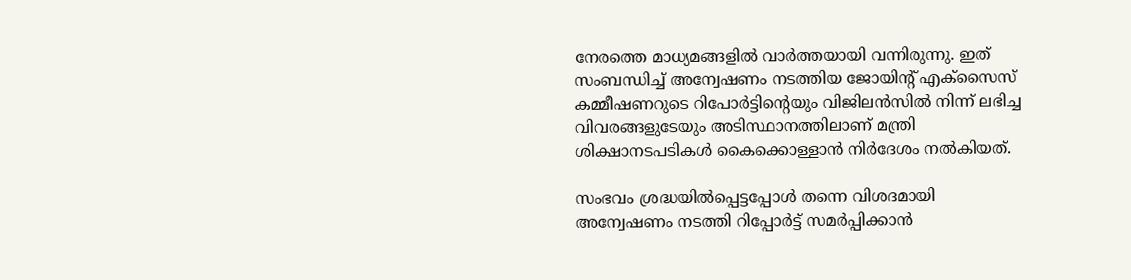നേരത്തെ മാധ്യമങ്ങളില്‍ വാര്‍ത്തയായി വന്നിരുന്നു. ഇത് സംബന്ധിച്ച് അന്വേഷണം നടത്തിയ ജോയിന്റ് എക്‌സൈസ് കമ്മീഷണറുടെ റിപോര്‍ട്ടിന്റെയും വിജിലന്‍സില്‍ നിന്ന് ലഭിച്ച വിവരങ്ങളുടേയും അടിസ്ഥാനത്തിലാണ് മന്ത്രി ശിക്ഷാനടപടികള്‍ കൈക്കൊള്ളാന്‍ നിര്‍ദേശം നല്‍കിയത്.

സംഭവം ശ്രദ്ധയില്‍പ്പെട്ടപ്പോള്‍ തന്നെ വിശദമായി അന്വേഷണം നടത്തി റിപ്പോര്‍ട്ട് സമര്‍പ്പിക്കാന്‍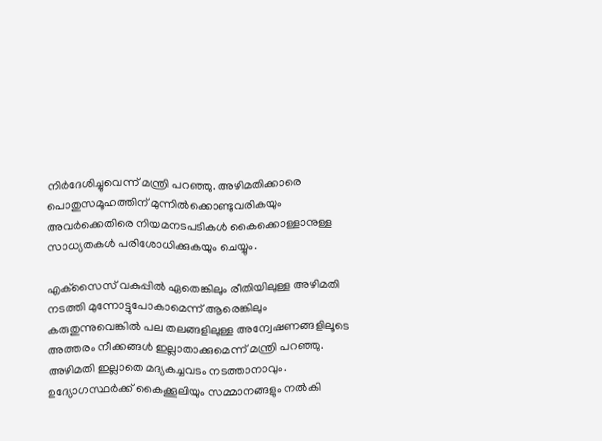നിര്‍ദേശിച്ചുവെന്ന് മന്ത്രി പറഞ്ഞു. അഴിമതിക്കാരെ പൊതുസമൂഹത്തിന് മുന്നില്‍ക്കൊണ്ടുവരികയും അവര്‍ക്കെതിരെ നിയമനടപടികള്‍ കൈക്കൊള്ളാനുള്ള സാധ്യതകള്‍ പരിശോധിക്കുകയും ചെയ്യും.

എക്‌സൈസ് വകുപ്പില്‍ ഏതെങ്കിലും രീതിയിലുള്ള അഴിമതി നടത്തി മുന്നോട്ടുപോകാമെന്ന് ആരെങ്കിലും കരുതുന്നുവെങ്കില്‍ പല തലങ്ങളിലുള്ള അന്വേഷണങ്ങളിലൂടെ അത്തരം നീക്കങ്ങള്‍ ഇല്ലാതാക്കുമെന്ന് മന്ത്രി പറഞ്ഞു. അഴിമതി ഇല്ലാതെ മദ്യകച്ചവടം നടത്താനാവും. ഉദ്യോഗസ്ഥര്‍ക്ക് കൈക്കൂലിയും സമ്മാനങ്ങളും നല്‍കി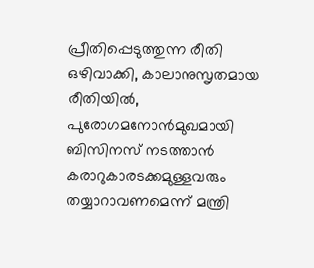പ്രീതിപ്പെടുത്തുന്ന രീതി ഒഴിവാക്കി, കാലാനുസൃതമായ രീതിയില്‍, പുരോഗമനോന്‍മുഖമായി ബിസിനസ് നടത്താന്‍ കരാറുകാരടക്കമുള്ളവരും തയ്യാറാവണമെന്ന് മന്ത്രി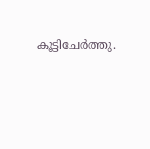കൂട്ടിചേര്‍ത്തു.